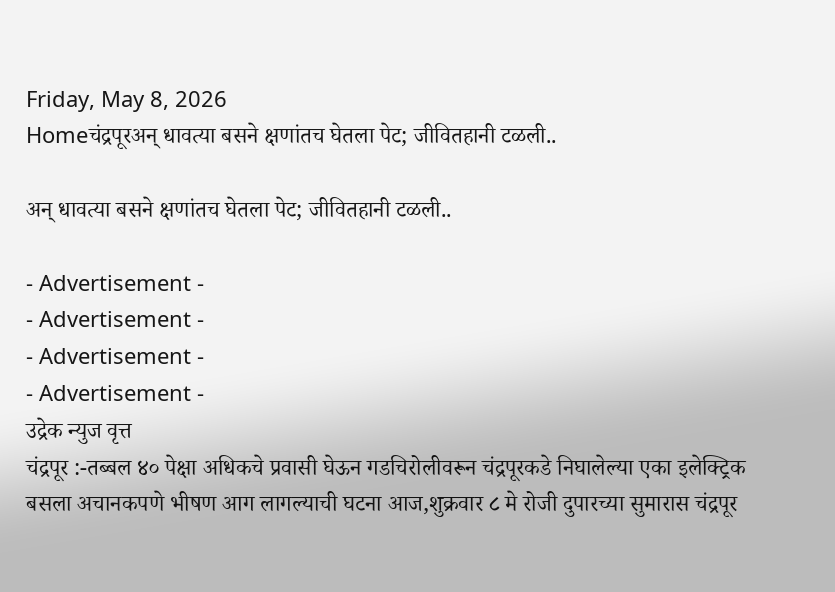Friday, May 8, 2026
Homeचंद्रपूरअन् धावत्या बसने क्षणांतच घेतला पेट; जीवितहानी टळली..

अन् धावत्या बसने क्षणांतच घेतला पेट; जीवितहानी टळली..

- Advertisement -
- Advertisement -
- Advertisement -
- Advertisement -
उद्रेक न्युज वृत्त
चंद्रपूर :-तब्बल ४० पेक्षा अधिकचे प्रवासी घेऊन गडचिरोलीवरून चंद्रपूरकडे निघालेल्या एका इलेक्ट्रिक बसला अचानकपणे भीषण आग लागल्याची घटना आज,शुक्रवार ८ मे रोजी दुपारच्या सुमारास चंद्रपूर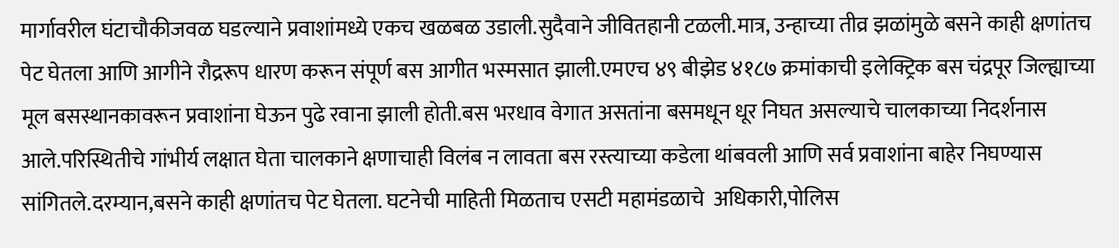मार्गावरील घंटाचौकीजवळ घडल्याने प्रवाशांमध्ये एकच खळबळ उडाली.सुदैवाने जीवितहानी टळली.मात्र, उन्हाच्या तीव्र झळांमुळे बसने काही क्षणांतच पेट घेतला आणि आगीने रौद्ररूप धारण करून संपूर्ण बस आगीत भस्मसात झाली.एमएच ४९ बीझेड ४१८७ क्रमांकाची इलेक्ट्रिक बस चंद्रपूर जिल्ह्याच्या मूल बसस्थानकावरून प्रवाशांना घेऊन पुढे रवाना झाली होती.बस भरधाव वेगात असतांना बसमधून धूर निघत असल्याचे चालकाच्या निदर्शनास आले.परिस्थितीचे गांभीर्य लक्षात घेता चालकाने क्षणाचाही विलंब न लावता बस रस्त्याच्या कडेला थांबवली आणि सर्व प्रवाशांना बाहेर निघण्यास सांगितले.दरम्यान,बसने काही क्षणांतच पेट घेतला. घटनेची माहिती मिळताच एसटी महामंडळाचे  अधिकारी,पोलिस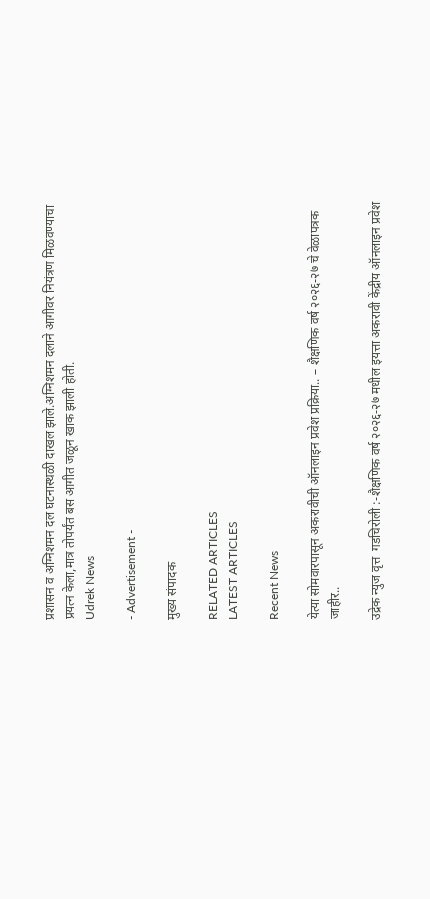प्रशासन व अग्निशमन दल घटनास्थळी दाखल झाले.अग्निशमन दलाने आगीवर नियंत्रण मिळवण्याचा प्रयत्न केला,मात्र तोपर्यंत बस आगीत जळून खाक झाली होती.
Udrek News

- Advertisement -

मुख्य संपादक

RELATED ARTICLES
LATEST ARTICLES

Recent News

येत्या सोमवारपासून अकरावीची ऑनलाइन प्रवेश प्रक्रिया.. – शैक्षणिक वर्ष २०२६-२७ चे वेळापत्रक जाहीर..

उद्रेक न्युज वृत्त  गडचिरोली :-शैक्षणिक वर्ष २०२६-२७ मधील इयत्ता अकरावी केंद्रीय ऑनलाइन प्रवेश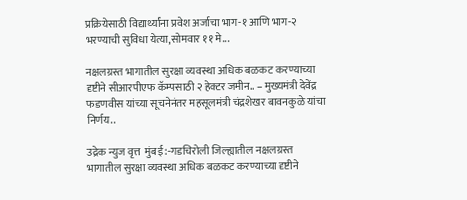प्रक्रियेसाठी विद्यार्थ्यांना प्रवेश अर्जाचा भाग-१ आणि भाग-२ भरण्याची सुविधा येत्या,सोमवार ११ मे...

नक्षलग्रस्त भागातील सुरक्षा व्यवस्था अधिक बळकट करण्याच्या दृष्टीने सीआरपीएफ कॅम्पसाठी २ हेक्टर जमीन.. – मुख्यमंत्री देवेंद्र फडणवीस यांच्या सूचनेनंतर महसूलमंत्री चंद्रशेखर बावनकुळे यांचा निर्णय..

उद्रेक न्युज वृत्त  मुंबई :-गडचिरोली जिल्ह्यातील नक्षलग्रस्त भागातील सुरक्षा व्यवस्था अधिक बळकट करण्याच्या दृष्टीने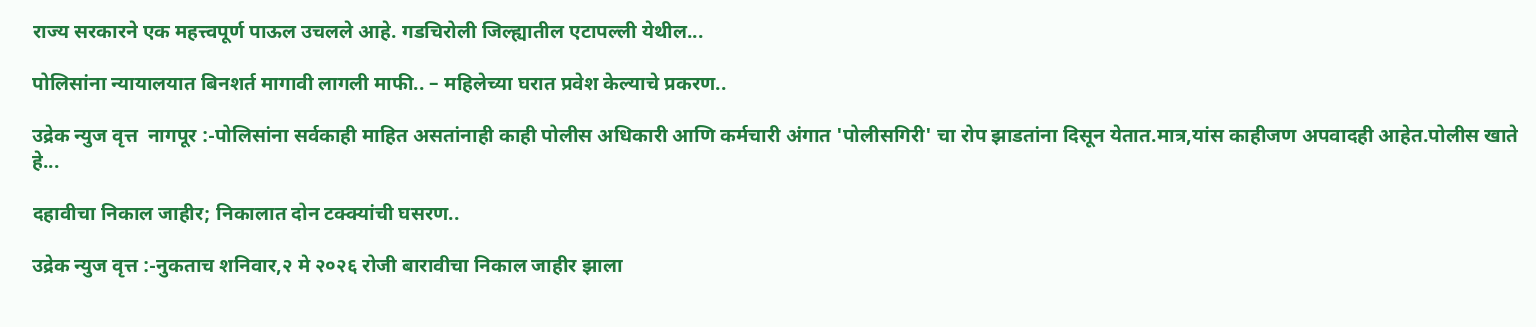राज्य सरकारने एक महत्त्वपूर्ण पाऊल उचलले आहे. गडचिरोली जिल्ह्यातील एटापल्ली येथील...

पोलिसांना न्यायालयात बिनशर्त मागावी लागली माफी.. – महिलेच्या घरात प्रवेश केल्याचे प्रकरण..

उद्रेक न्युज वृत्त  नागपूर :-पोलिसांना सर्वकाही माहित असतांनाही काही पोलीस अधिकारी आणि कर्मचारी अंगात 'पोलीसगिरी' चा रोप झाडतांना दिसून येतात.मात्र,यांस काहीजण अपवादही आहेत.पोलीस खाते हे...

दहावीचा निकाल जाहीर; निकालात दोन टक्क्यांची घसरण..

उद्रेक न्युज वृत्त :-नुकताच शनिवार,२ मे २०२६ रोजी बारावीचा निकाल जाहीर झाला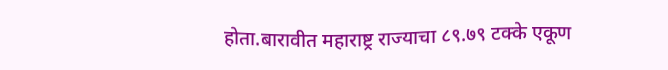होता.बारावीत महाराष्ट्र राज्याचा ८९.७९ टक्के एकूण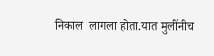निकाल  लागला होता.यात मुलींनीच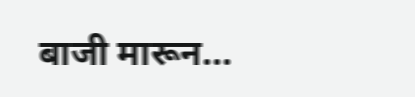बाजी मारून...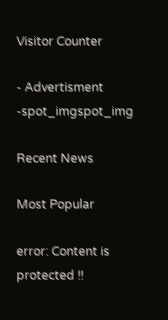Visitor Counter

- Advertisment -spot_imgspot_img

Recent News

Most Popular

error: Content is protected !!